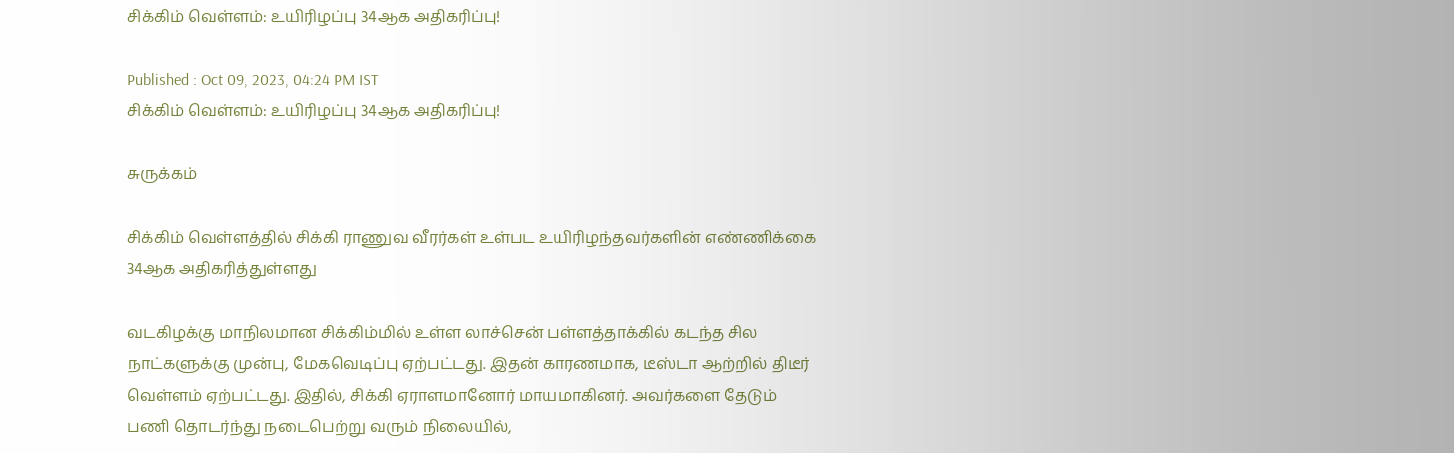சிக்கிம் வெள்ளம்: உயிரிழப்பு 34ஆக அதிகரிப்பு!

Published : Oct 09, 2023, 04:24 PM IST
சிக்கிம் வெள்ளம்: உயிரிழப்பு 34ஆக அதிகரிப்பு!

சுருக்கம்

சிக்கிம் வெள்ளத்தில் சிக்கி ராணுவ வீரர்கள் உள்பட உயிரிழந்தவர்களின் எண்ணிக்கை 34ஆக அதிகரித்துள்ளது

வடகிழக்கு மாநிலமான சிக்கிம்மில் உள்ள லாச்சென் பள்ளத்தாக்கில் கடந்த சில நாட்களுக்கு முன்பு, மேகவெடிப்பு ஏற்பட்டது. இதன் காரணமாக, டீஸ்டா ஆற்றில் திடீர் வெள்ளம் ஏற்பட்டது. இதில், சிக்கி ஏராளமானோர் மாயமாகினர். அவர்களை தேடும் பணி தொடர்ந்து நடைபெற்று வரும் நிலையில்,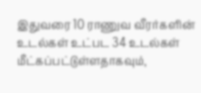இதுவரை 10 ராணுவ வீரர்களின் உடல்கள் உட்பட 34 உடல்கள் மீட்கப்பட்டுள்ளதாகவும்,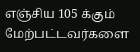எஞ்சிய 105 க்கும் மேற்பட்டவர்களை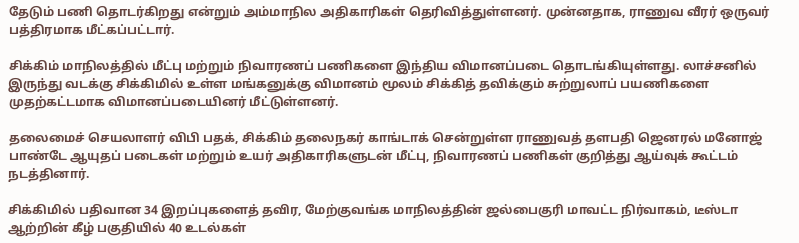தேடும் பணி தொடர்கிறது என்றும் அம்மாநில அதிகாரிகள் தெரிவித்துள்ளனர். முன்னதாக, ராணுவ வீரர் ஒருவர் பத்திரமாக மீட்கப்பட்டார்.

சிக்கிம் மாநிலத்தில் மீட்பு மற்றும் நிவாரணப் பணிகளை இந்திய விமானப்படை தொடங்கியுள்ளது. லாச்சனில் இருந்து வடக்கு சிக்கிமில் உள்ள மங்கனுக்கு விமானம் மூலம் சிக்கித் தவிக்கும் சுற்றுலாப் பயணிகளை முதற்கட்டமாக விமானப்படையினர் மீட்டுள்ளனர்.

தலைமைச் செயலாளர் விபி பதக், சிக்கிம் தலைநகர் காங்டாக் சென்றுள்ள ராணுவத் தளபதி ஜெனரல் மனோஜ் பாண்டே ஆயுதப் படைகள் மற்றும் உயர் அதிகாரிகளுடன் மீட்பு, நிவாரணப் பணிகள் குறித்து ஆய்வுக் கூட்டம் நடத்தினார்.

சிக்கிமில் பதிவான 34 இறப்புகளைத் தவிர, மேற்குவங்க மாநிலத்தின் ஜல்பைகுரி மாவட்ட நிர்வாகம், டீஸ்டா ஆற்றின் கீழ் பகுதியில் 40 உடல்கள்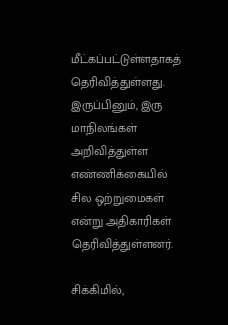மீட்கப்பட்டுள்ளதாகத் தெரிவித்துள்ளது. இருப்பினும், இரு மாநிலங்கள் அறிவித்துள்ள எண்ணிக்கையில் சில ஒற்றுமைகள் என்று அதிகாரிகள் தெரிவித்துள்ளனர்.

சிக்கிமில்,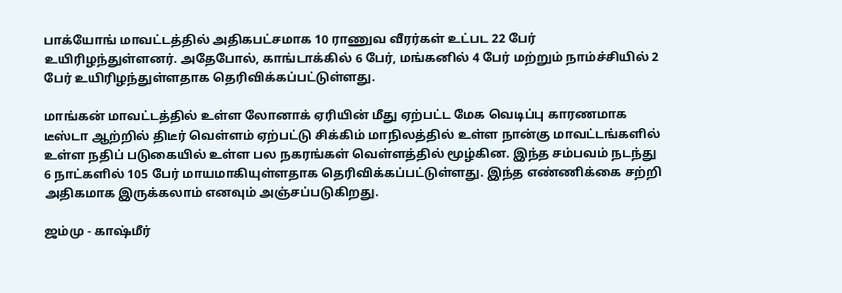பாக்யோங் மாவட்டத்தில் அதிகபட்சமாக 10 ராணுவ வீரர்கள் உட்பட 22 பேர் உயிரிழந்துள்ளனர். அதேபோல், காங்டாக்கில் 6 பேர், மங்கனில் 4 பேர் மற்றும் நாம்ச்சியில் 2 பேர் உயிரிழந்துள்ளதாக தெரிவிக்கப்பட்டுள்ளது.

மாங்கன் மாவட்டத்தில் உள்ள லோனாக் ஏரியின் மீது ஏற்பட்ட மேக வெடிப்பு காரணமாக டீஸ்டா ஆற்றில் திடீர் வெள்ளம் ஏற்பட்டு சிக்கிம் மாநிலத்தில் உள்ள நான்கு மாவட்டங்களில் உள்ள நதிப் படுகையில் உள்ள பல நகரங்கள் வெள்ளத்தில் மூழ்கின. இந்த சம்பவம் நடந்து 6 நாட்களில் 105 பேர் மாயமாகியுள்ளதாக தெரிவிக்கப்பட்டுள்ளது. இந்த எண்ணிக்கை சற்றி அதிகமாக இருக்கலாம் எனவும் அஞ்சப்படுகிறது.

ஜம்மு - காஷ்மீர்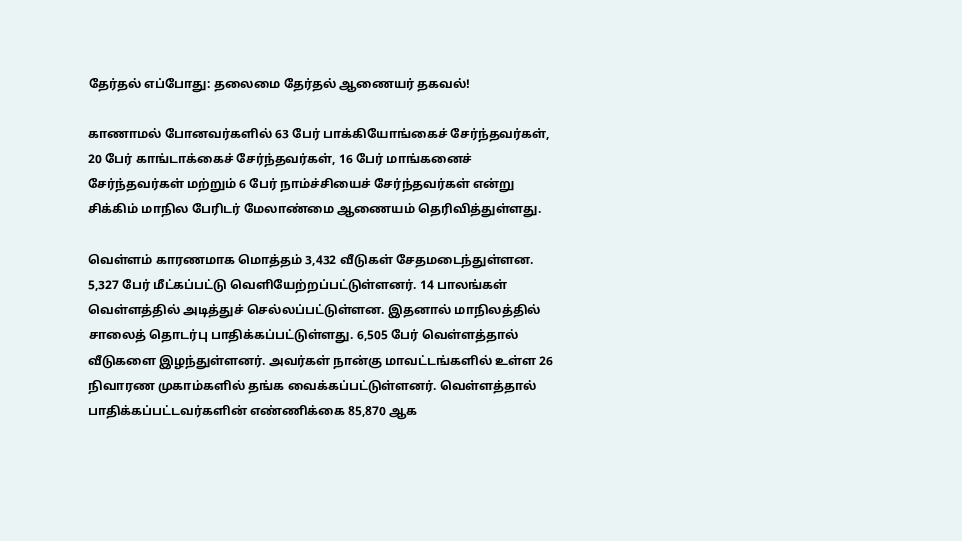தேர்தல் எப்போது: தலைமை தேர்தல் ஆணையர் தகவல்!

காணாமல் போனவர்களில் 63 பேர் பாக்கியோங்கைச் சேர்ந்தவர்கள், 20 பேர் காங்டாக்கைச் சேர்ந்தவர்கள், 16 பேர் மாங்கனைச் சேர்ந்தவர்கள் மற்றும் 6 பேர் நாம்ச்சியைச் சேர்ந்தவர்கள் என்று சிக்கிம் மாநில பேரிடர் மேலாண்மை ஆணையம் தெரிவித்துள்ளது.

வெள்ளம் காரணமாக மொத்தம் 3,432 வீடுகள் சேதமடைந்துள்ளன. 5,327 பேர் மீட்கப்பட்டு வெளியேற்றப்பட்டுள்ளனர். 14 பாலங்கள் வெள்ளத்தில் அடித்துச் செல்லப்பட்டுள்ளன. இதனால் மாநிலத்தில் சாலைத் தொடர்பு பாதிக்கப்பட்டுள்ளது. 6,505 பேர் வெள்ளத்தால் வீடுகளை இழந்துள்ளனர். அவர்கள் நான்கு மாவட்டங்களில் உள்ள 26 நிவாரண முகாம்களில் தங்க வைக்கப்பட்டுள்ளனர். வெள்ளத்தால் பாதிக்கப்பட்டவர்களின் எண்ணிக்கை 85,870 ஆக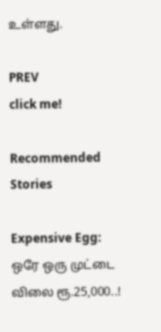உள்ளது.

PREV
click me!

Recommended Stories

Expensive Egg: ஒரே ஒரு முட்டை விலை ரூ.25,000..!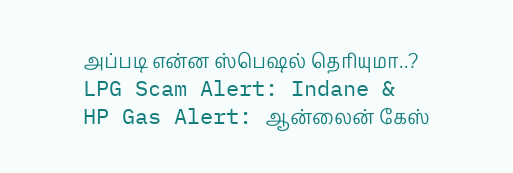அப்படி என்ன ஸ்பெஷல் தெரியுமா..?
LPG Scam Alert: Indane & HP Gas Alert: ஆன்லைன் கேஸ்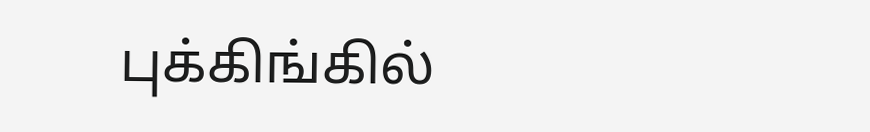புக்கிங்கில்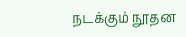நடக்கும் நூதன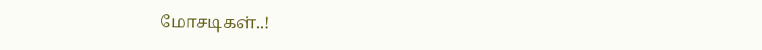மோசடிகள்..!